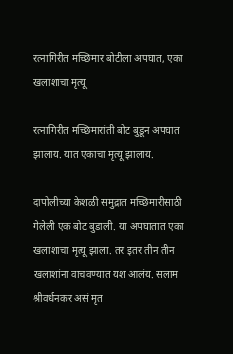रत्नागिरीत मच्छिमार बोटीला अपघात, एका खलाशाचा मृत्यू

रत्नागिरीत मच्छिमारांती बोट बुडून अपघात झालाय. यात एकाचा मृत्यू झालाय.

दापोलीच्या केशळी समुद्रात मच्छिमारीसाठी गेलेली एक बोट बुडाली. या अपघातात एका खलाशाचा मृत्यू झाला. तर इतर तीन तीन खलाशांना वाचवण्यात यश आलंय. सलाम श्रीवर्धनकर असं मृत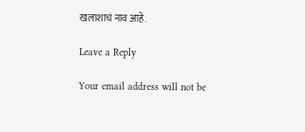खलाशाचं नाव आहे.

Leave a Reply

Your email address will not be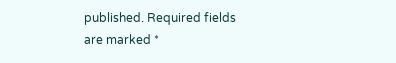published. Required fields are marked *